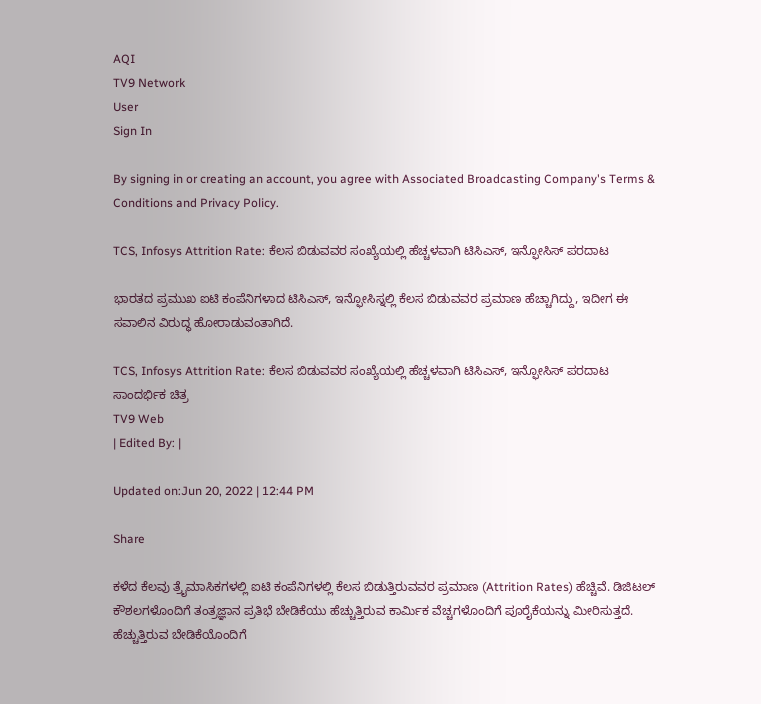AQI
TV9 Network
User
Sign In

By signing in or creating an account, you agree with Associated Broadcasting Company's Terms & Conditions and Privacy Policy.

TCS, Infosys Attrition Rate: ಕೆಲಸ ಬಿಡುವವರ ಸಂಖ್ಯೆಯಲ್ಲಿ ಹೆಚ್ಚಳವಾಗಿ ಟಿಸಿಎಸ್, ಇನ್ಫೋಸಿಸ್ ಪರದಾಟ

ಭಾರತದ ಪ್ರಮುಖ ಐಟಿ ಕಂಪೆನಿಗಳಾದ ಟಿಸಿಎಸ್, ಇನ್ಫೋಸಿಸ್ನಲ್ಲಿ ಕೆಲಸ ಬಿಡುವವರ ಪ್ರಮಾಣ ಹೆಚ್ಚಾಗಿದ್ದು, ಇದೀಗ ಈ ಸವಾಲಿನ ವಿರುದ್ಧ ಹೋರಾಡುವಂತಾಗಿದೆ.

TCS, Infosys Attrition Rate: ಕೆಲಸ ಬಿಡುವವರ ಸಂಖ್ಯೆಯಲ್ಲಿ ಹೆಚ್ಚಳವಾಗಿ ಟಿಸಿಎಸ್, ಇನ್ಫೋಸಿಸ್ ಪರದಾಟ
ಸಾಂದರ್ಭಿಕ ಚಿತ್ರ
TV9 Web
| Edited By: |

Updated on:Jun 20, 2022 | 12:44 PM

Share

ಕಳೆದ ಕೆಲವು ತ್ರೈಮಾಸಿಕಗಳಲ್ಲಿ ಐಟಿ ಕಂಪೆನಿಗಳಲ್ಲಿ ಕೆಲಸ ಬಿಡುತ್ತಿರುವವರ ಪ್ರಮಾಣ (Attrition Rates) ಹೆಚ್ಚಿವೆ. ಡಿಜಿಟಲ್ ಕೌಶಲಗಳೊಂದಿಗೆ ತಂತ್ರಜ್ಞಾನ ಪ್ರತಿಭೆ ಬೇಡಿಕೆಯು ಹೆಚ್ಚುತ್ತಿರುವ ಕಾರ್ಮಿಕ ವೆಚ್ಚಗಳೊಂದಿಗೆ ಪೂರೈಕೆಯನ್ನು ಮೀರಿಸುತ್ತದೆ. ಹೆಚ್ಚುತ್ತಿರುವ ಬೇಡಿಕೆಯೊಂದಿಗೆ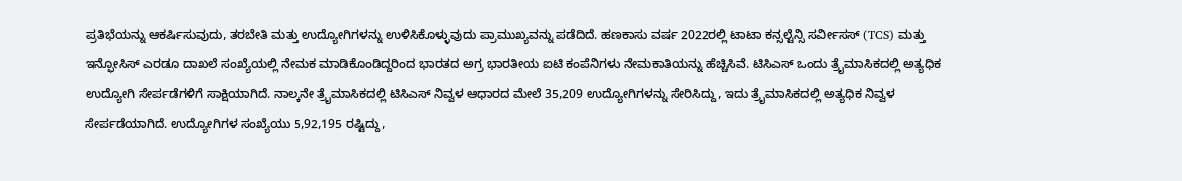ಪ್ರತಿಭೆಯನ್ನು ಆಕರ್ಷಿಸುವುದು, ತರಬೇತಿ ಮತ್ತು ಉದ್ಯೋಗಿಗಳನ್ನು ಉಳಿಸಿಕೊಳ್ಳುವುದು ಪ್ರಾಮುಖ್ಯವನ್ನು ಪಡೆದಿದೆ. ಹಣಕಾಸು ವರ್ಷ 2022ರಲ್ಲಿ ಟಾಟಾ ಕನ್ಸಲ್ಟೆನ್ಸಿ ಸರ್ವೀಸಸ್ (TCS) ಮತ್ತು ಇನ್ಫೋಸಿಸ್ ಎರಡೂ ದಾಖಲೆ ಸಂಖ್ಯೆಯಲ್ಲಿ ನೇಮಕ ಮಾಡಿಕೊಂಡಿದ್ದರಿಂದ ಭಾರತದ ಅಗ್ರ ಭಾರತೀಯ ಐಟಿ ಕಂಪೆನಿಗಳು ನೇಮಕಾತಿಯನ್ನು ಹೆಚ್ಚಿಸಿವೆ. ಟಿಸಿಎಸ್ ಒಂದು ತ್ರೈಮಾಸಿಕದಲ್ಲಿ ಅತ್ಯಧಿಕ ಉದ್ಯೋಗಿ ಸೇರ್ಪಡೆಗಳಿಗೆ ಸಾಕ್ಷಿಯಾಗಿದೆ. ನಾಲ್ಕನೇ ತ್ರೈಮಾಸಿಕದಲ್ಲಿ ಟಿಸಿಎಸ್ ನಿವ್ವಳ ಆಧಾರದ ಮೇಲೆ 35,209 ಉದ್ಯೋಗಿಗಳನ್ನು ಸೇರಿಸಿದ್ದು, ಇದು ತ್ರೈಮಾಸಿಕದಲ್ಲಿ ಅತ್ಯಧಿಕ ನಿವ್ವಳ ಸೇರ್ಪಡೆಯಾಗಿದೆ. ಉದ್ಯೋಗಿಗಳ ಸಂಖ್ಯೆಯು 5,92,195 ರಷ್ಟಿದ್ದು,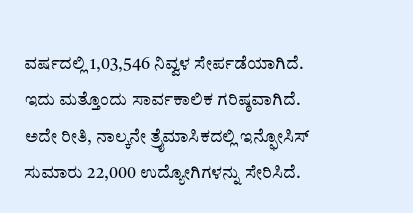ವರ್ಷದಲ್ಲಿ 1,03,546 ನಿವ್ವಳ ಸೇರ್ಪಡೆಯಾಗಿದೆ. ಇದು ಮತ್ತೊಂದು ಸಾರ್ವಕಾಲಿಕ ಗರಿಷ್ಠವಾಗಿದೆ. ಅದೇ ರೀತಿ, ನಾಲ್ಕನೇ ತ್ರೈಮಾಸಿಕದಲ್ಲಿ ಇನ್ಫೋಸಿಸ್ ಸುಮಾರು 22,000 ಉದ್ಯೋಗಿಗಳನ್ನು ಸೇರಿಸಿದೆ.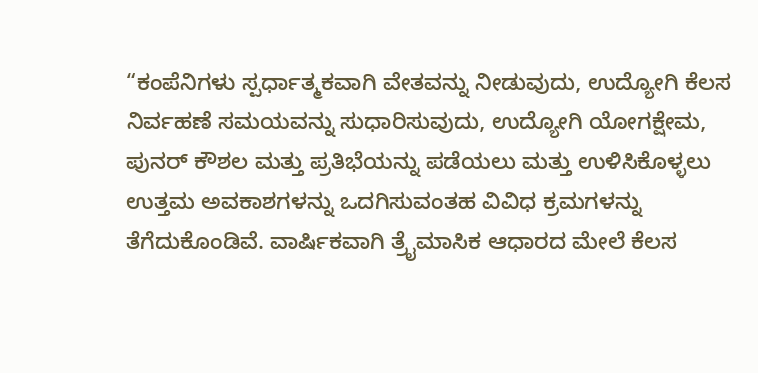“ಕಂಪೆನಿಗಳು ಸ್ಪರ್ಧಾತ್ಮಕವಾಗಿ ವೇತವನ್ನು ನೀಡುವುದು, ಉದ್ಯೋಗಿ ಕೆಲಸ ನಿರ್ವಹಣೆ ಸಮಯವನ್ನು ಸುಧಾರಿಸುವುದು, ಉದ್ಯೋಗಿ ಯೋಗಕ್ಷೇಮ, ಪುನರ್ ಕೌಶಲ ಮತ್ತು ಪ್ರತಿಭೆಯನ್ನು ಪಡೆಯಲು ಮತ್ತು ಉಳಿಸಿಕೊಳ್ಳಲು ಉತ್ತಮ ಅವಕಾಶಗಳನ್ನು ಒದಗಿಸುವಂತಹ ವಿವಿಧ ಕ್ರಮಗಳನ್ನು ತೆಗೆದುಕೊಂಡಿವೆ. ವಾರ್ಷಿಕವಾಗಿ ತ್ರೈಮಾಸಿಕ ಆಧಾರದ ಮೇಲೆ ಕೆಲಸ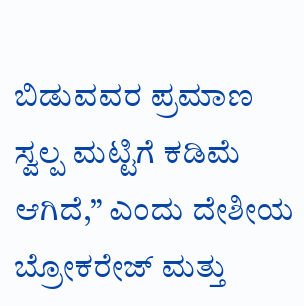ಬಿಡುವವರ ಪ್ರಮಾಣ ಸ್ವಲ್ಪ ಮಟ್ಟಿಗೆ ಕಡಿಮೆ ಆಗಿದೆ,” ಎಂದು ದೇಶೀಯ ಬ್ರೋಕರೇಜ್ ಮತ್ತು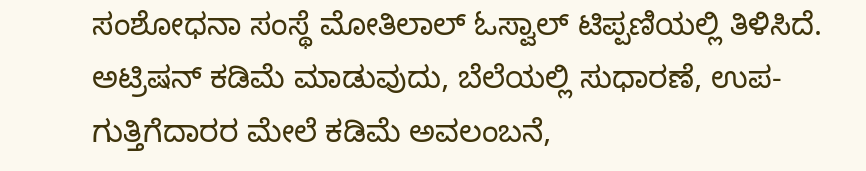ಸಂಶೋಧನಾ ಸಂಸ್ಥೆ ಮೋತಿಲಾಲ್ ಓಸ್ವಾಲ್ ಟಿಪ್ಪಣಿಯಲ್ಲಿ ತಿಳಿಸಿದೆ. ಅಟ್ರಿಷನ್ ಕಡಿಮೆ ಮಾಡುವುದು, ಬೆಲೆಯಲ್ಲಿ ಸುಧಾರಣೆ, ಉಪ-ಗುತ್ತಿಗೆದಾರರ ಮೇಲೆ ಕಡಿಮೆ ಅವಲಂಬನೆ,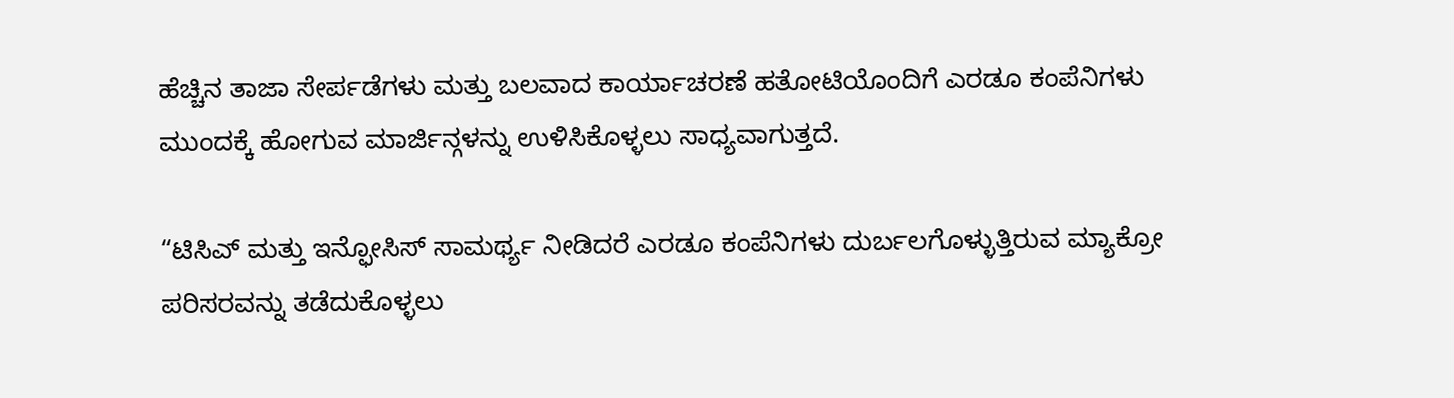ಹೆಚ್ಚಿನ ತಾಜಾ ಸೇರ್ಪಡೆಗಳು ಮತ್ತು ಬಲವಾದ ಕಾರ್ಯಾಚರಣೆ ಹತೋಟಿಯೊಂದಿಗೆ ಎರಡೂ ಕಂಪೆನಿಗಳು ಮುಂದಕ್ಕೆ ಹೋಗುವ ಮಾರ್ಜಿನ್ಗಳನ್ನು ಉಳಿಸಿಕೊಳ್ಳಲು ಸಾಧ್ಯವಾಗುತ್ತದೆ.

“ಟಿಸಿಎ್ ಮತ್ತು ಇನ್ಫೋಸಿಸ್ ಸಾಮರ್ಥ್ಯ ನೀಡಿದರೆ ಎರಡೂ ಕಂಪೆನಿಗಳು ದುರ್ಬಲಗೊಳ್ಳುತ್ತಿರುವ ಮ್ಯಾಕ್ರೋ ಪರಿಸರವನ್ನು ತಡೆದುಕೊಳ್ಳಲು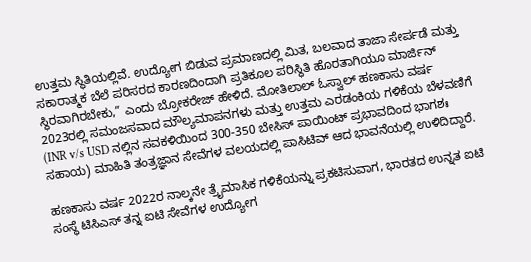ಉತ್ತಮ ಸ್ಥಿತಿಯಲ್ಲಿವೆ. ಉದ್ಯೋಗ ಬಿಡುವ ಪ್ರಮಾಣದಲ್ಲಿ ಮಿತ, ಬಲವಾದ ತಾಜಾ ಸೇರ್ಪಡೆ ಮತ್ತು ಸಕಾರಾತ್ಮಕ ಬೆಲೆ ಪರಿಸರದ ಕಾರಣದಿಂದಾಗಿ ಪ್ರತಿಕೂಲ ಪರಿಸ್ಥಿತಿ ಹೊರತಾಗಿಯೂ ಮಾರ್ಜಿನ್ ಸ್ಥಿರವಾಗಿರಬೇಕು,” ಎಂದು ಬ್ರೋಕರೇಜ್ ಹೇಳಿದೆ. ಮೋತಿಲಾಲ್ ಓಸ್ವಾಲ್ ಹಣಕಾಸು ವರ್ಷ 2023ರಲ್ಲಿ ಸಮಂಜಸವಾದ ಮೌಲ್ಯಮಾಪನಗಳು ಮತ್ತು ಉತ್ತಮ ಎರಡಂಕಿಯ ಗಳಿಕೆಯ ಬೆಳವಣಿಗೆ (INR v/s USD ನಲ್ಲಿನ ಸವಕಳಿಯಿಂದ 300-350 ಬೇಸಿಸ್ ಪಾಯಿಂಟ್ ಪ್ರಭಾವದಿಂದ ಭಾಗಶಃ ಸಹಾಯ) ಮಾಹಿತಿ ತಂತ್ರಜ್ಞಾನ ಸೇವೆಗಳ ವಲಯದಲ್ಲಿ ಪಾಸಿಟಿವ್ ಆದ ಭಾವನೆಯಲ್ಲಿ ಉಳಿದಿದ್ದಾರೆ.

ಹಣಕಾಸು ವರ್ಷ 2022ರ ನಾಲ್ಕನೇ ತ್ರೈಮಾಸಿಕ ಗಳಿಕೆಯನ್ನು ಪ್ರಕಟಿಸುವಾಗ, ಭಾರತದ ಉನ್ನತ ಐಟಿ ಸಂಸ್ಥೆ ಟಿಸಿಎಸ್ ತನ್ನ ಐಟಿ ಸೇವೆಗಳ ಉದ್ಯೋಗ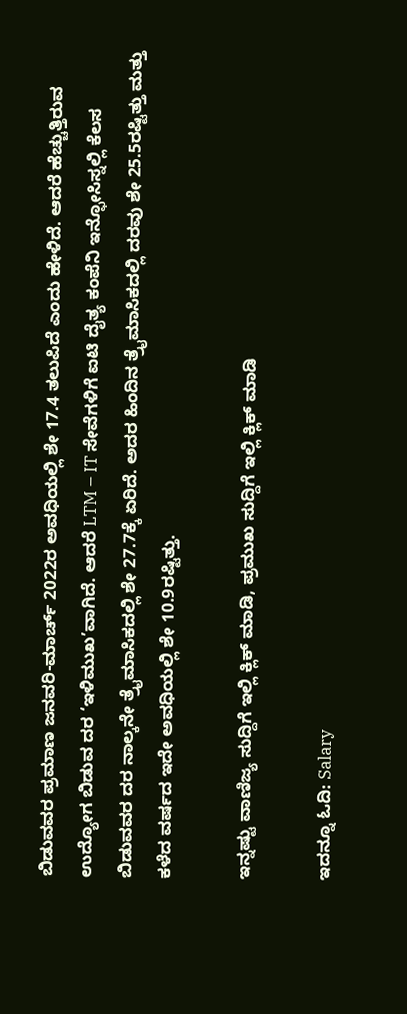ಬಿಡುವವರ ಪ್ರಮಾಣ ಜನವರಿ-ಮಾರ್ಚ್ 2022ರ ಅವಧಿಯಲ್ಲಿ ಶೇ 17.4 ತಲುಪಿದೆ ಎಂದು ಹೇಳಿದೆ. ಆದರೆ ಹೆಚ್ಚುತ್ತಿರುವ ಉದ್ಯೋಗ ಬಿಡುವ ದರ ‘ಇಳಿಮುಖ’ವಾಗಿದೆ. ಆದರೆ LTM – IT ಸೇವೆಗಳಿಗೆ ಐಟಿ ದೈತ್ಯ ಕಂಪೆನಿ ಇನ್ಫೋಸಿಸ್ನಲ್ಲಿ ಕೆಲಸ ಬಿಡುವವರ ದರ ನಾಲ್ಕನೇ ತ್ರೈಮಾಸಿಕದಲ್ಲಿ ಶೇ 27.7ಕ್ಕೆ ಏರಿದೆ. ಅದರ ಹಿಂದಿನ ತ್ರೈಮಾಸಿಕದಲ್ಲಿ ದರವು ಶೇ 25.5ರಷ್ಟಿತ್ತು ಮತ್ತು ಕಳೆದ ವರ್ಷದ ಇದೇ ಅವಧಿಯಲ್ಲಿ ಶೇ 10.9ರಷ್ಟಿತ್ತು.

ಇನ್ನಷ್ಟು ವಾಣಿಜ್ಯ ಸುದ್ದಿಗೆ ಇಲ್ಲಿ ಕ್ಲಿಕ್ ಮಾಡಿ, ಪ್ರಮುಖ ಸುದ್ದಿಗೆ ಇಲ್ಲಿ ಕ್ಲಿಕ್ ಮಾಡಿ

ಇದನ್ನೂ ಓದಿ: Salary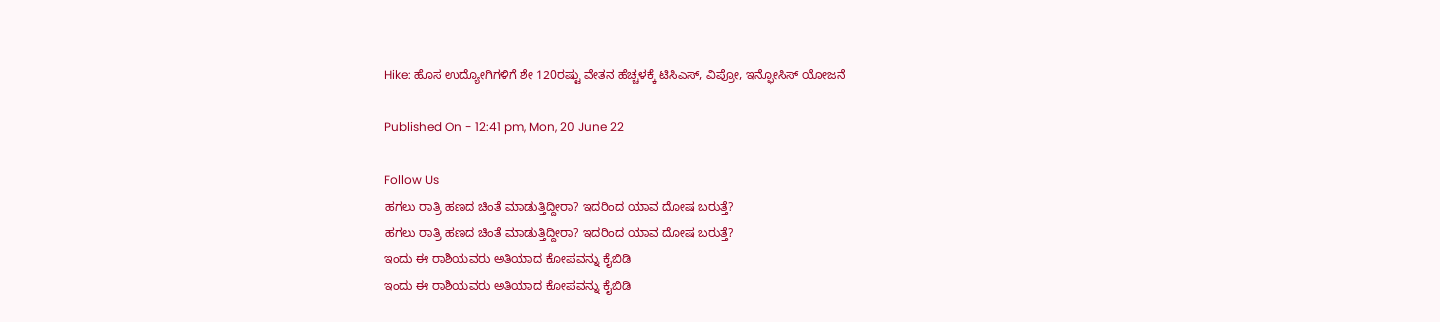Hike: ಹೊಸ ಉದ್ಯೋಗಿಗಳಿಗೆ ಶೇ 120ರಷ್ಟು ವೇತನ ಹೆಚ್ಚಳಕ್ಕೆ ಟಿಸಿಎಸ್, ವಿಪ್ರೋ, ಇನ್ಫೋಸಿಸ್ ಯೋಜನೆ

Published On - 12:41 pm, Mon, 20 June 22

Follow Us
ಹಗಲು ರಾತ್ರಿ ಹಣದ ಚಿಂತೆ ಮಾಡುತ್ತಿದ್ದೀರಾ? ಇದರಿಂದ ಯಾವ ದೋಷ ಬರುತ್ತೆ?
ಹಗಲು ರಾತ್ರಿ ಹಣದ ಚಿಂತೆ ಮಾಡುತ್ತಿದ್ದೀರಾ? ಇದರಿಂದ ಯಾವ ದೋಷ ಬರುತ್ತೆ?
ಇಂದು ಈ ರಾಶಿಯವರು ಅತಿಯಾದ ಕೋಪವನ್ನು ಕೈಬಿಡಿ
ಇಂದು ಈ ರಾಶಿಯವರು ಅತಿಯಾದ ಕೋಪವನ್ನು ಕೈಬಿಡಿ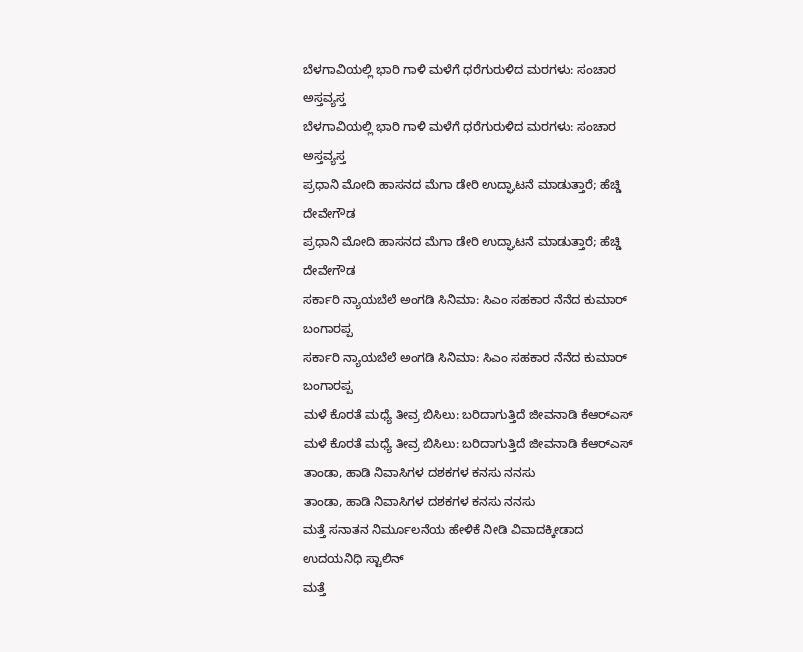ಬೆಳಗಾವಿಯಲ್ಲಿ ಭಾರಿ ಗಾಳಿ ಮಳೆಗೆ ಧರೆಗುರುಳಿದ ಮರಗಳು: ಸಂಚಾರ ಅಸ್ತವ್ಯಸ್ತ
ಬೆಳಗಾವಿಯಲ್ಲಿ ಭಾರಿ ಗಾಳಿ ಮಳೆಗೆ ಧರೆಗುರುಳಿದ ಮರಗಳು: ಸಂಚಾರ ಅಸ್ತವ್ಯಸ್ತ
ಪ್ರಧಾನಿ ಮೋದಿ ಹಾಸನದ ಮೆಗಾ ಡೇರಿ ಉದ್ಘಾಟನೆ ಮಾಡುತ್ತಾರೆ; ಹೆಚ್ಡಿ ದೇವೇಗೌಡ
ಪ್ರಧಾನಿ ಮೋದಿ ಹಾಸನದ ಮೆಗಾ ಡೇರಿ ಉದ್ಘಾಟನೆ ಮಾಡುತ್ತಾರೆ; ಹೆಚ್ಡಿ ದೇವೇಗೌಡ
ಸರ್ಕಾರಿ ನ್ಯಾಯಬೆಲೆ ಅಂಗಡಿ ಸಿನಿಮಾ: ಸಿಎಂ ಸಹಕಾರ ನೆನೆದ ಕುಮಾರ್ ಬಂಗಾರಪ್ಪ
ಸರ್ಕಾರಿ ನ್ಯಾಯಬೆಲೆ ಅಂಗಡಿ ಸಿನಿಮಾ: ಸಿಎಂ ಸಹಕಾರ ನೆನೆದ ಕುಮಾರ್ ಬಂಗಾರಪ್ಪ
ಮಳೆ ಕೊರತೆ ಮಧ್ಯೆ ತೀವ್ರ ಬಿಸಿಲು: ಬರಿದಾಗುತ್ತಿದೆ ಜೀವನಾಡಿ ಕೆಆರ್‌ಎಸ್
ಮಳೆ ಕೊರತೆ ಮಧ್ಯೆ ತೀವ್ರ ಬಿಸಿಲು: ಬರಿದಾಗುತ್ತಿದೆ ಜೀವನಾಡಿ ಕೆಆರ್‌ಎಸ್
ತಾಂಡಾ, ಹಾಡಿ ನಿವಾಸಿಗಳ ದಶಕಗಳ ಕನಸು ನನಸು
ತಾಂಡಾ, ಹಾಡಿ ನಿವಾಸಿಗಳ ದಶಕಗಳ ಕನಸು ನನಸು
ಮತ್ತೆ ಸನಾತನ ನಿರ್ಮೂಲನೆಯ ಹೇಳಿಕೆ ನೀಡಿ ವಿವಾದಕ್ಕೀಡಾದ ಉದಯನಿಧಿ ಸ್ಟಾಲಿನ್
ಮತ್ತೆ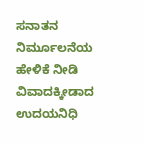ಸನಾತನ ನಿರ್ಮೂಲನೆಯ ಹೇಳಿಕೆ ನೀಡಿ ವಿವಾದಕ್ಕೀಡಾದ ಉದಯನಿಧಿ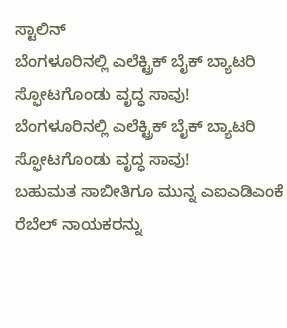ಸ್ಟಾಲಿನ್
ಬೆಂಗಳೂರಿನಲ್ಲಿ ಎಲೆಕ್ಟ್ರಿಕ್ ಬೈಕ್ ಬ್ಯಾಟರಿ ಸ್ಫೋಟಗೊಂಡು ವೃದ್ಧ ಸಾವು!
ಬೆಂಗಳೂರಿನಲ್ಲಿ ಎಲೆಕ್ಟ್ರಿಕ್ ಬೈಕ್ ಬ್ಯಾಟರಿ ಸ್ಫೋಟಗೊಂಡು ವೃದ್ಧ ಸಾವು!
ಬಹುಮತ ಸಾಬೀತಿಗೂ ಮುನ್ನ ಎಐಎಡಿಎಂಕೆ ರೆಬೆಲ್ ನಾಯಕರನ್ನು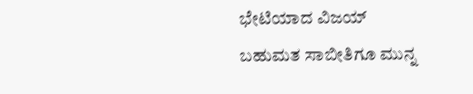ಭೇಟಿಯಾದ ವಿಜಯ್
ಬಹುಮತ ಸಾಬೀತಿಗೂ ಮುನ್ನ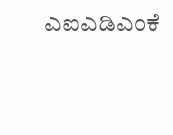ಎಐಎಡಿಎಂಕೆ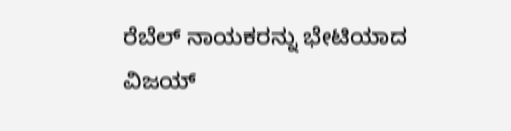ರೆಬೆಲ್ ನಾಯಕರನ್ನು ಭೇಟಿಯಾದ ವಿಜಯ್